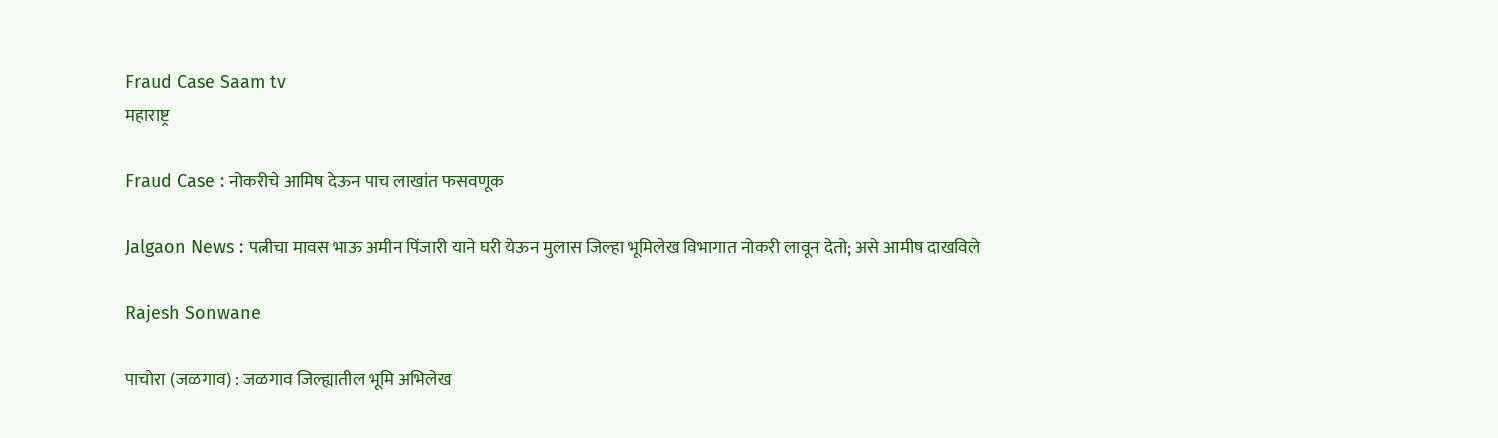Fraud Case Saam tv
महाराष्ट्र

Fraud Case : नोकरीचे आमिष देऊन पाच लाखांत फसवणूक

Jalgaon News : पत्नीचा मावस भाऊ अमीन पिंजारी याने घरी येऊन मुलास जिल्हा भूमिलेख विभागात नोकरी लावून देतो; असे आमीष दाखविले

Rajesh Sonwane

पाचोरा (जळगाव) : जळगाव जिल्ह्यातील भूमि अभिलेख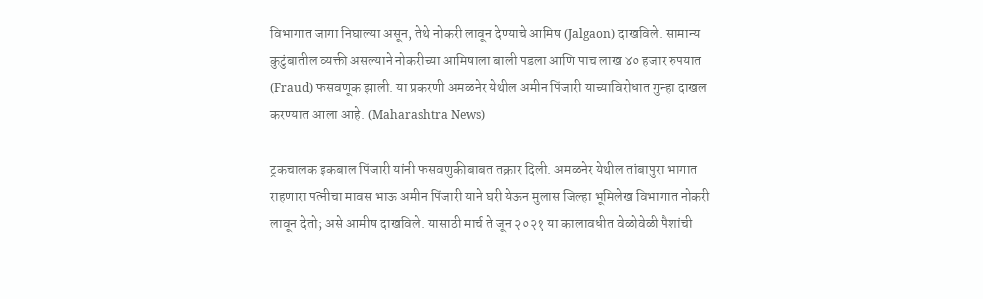विभागात जागा निघाल्या असून, तेथे नोकरी लावून देण्याचे आमिष (Jalgaon) दाखविले. सामान्य कुटुंबातील व्यक्ती असल्याने नोकरीच्या आमिषाला बाली पडला आणि पाच लाख ४० हजार रुपयात (Fraud) फसवणूक झाली. या प्रकरणी अमळनेर येथील अमीन पिंजारी याच्याविरोधात गुन्हा दाखल करण्यात आला आहे. (Maharashtra News)

ट्रकचालक इकबाल पिंजारी यांनी फसवणुकीबाबत तक्रार दिली. अमळनेर येथील तांबापुरा भागात राहणारा पत्नीचा मावस भाऊ अमीन पिंजारी याने घरी येऊन मुलास जिल्हा भूमिलेख विभागात नोकरी लावून देतो; असे आमीष दाखविले. यासाठी मार्च ते जून २०२१ या कालावधीत वेळोवेळी पैशांची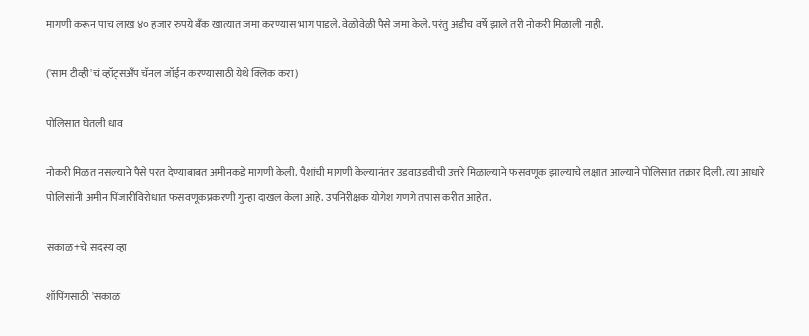मागणी करून पाच लाख ४० हजार रुपये बँक खात्यात जमा करण्यास भाग पाडले. वेळोवेळी पैसे जमा केले. परंतु अडीच वर्षे झाले तरी नोकरी मिळाली नाही.

('साम टीव्ही'चं व्हॉट्सअँप चॅनल जॉईन करण्यासाठी येथे क्लिक करा)

पोलिसात घेतली धाव

नोकरी मिळत नसल्याने पैसे परत देण्याबाबत अमीनकडे मागणी केली. पैशांची मागणी केल्यानंतर उडवाउडवीची उत्तरे मिळाल्याने फसवणूक झाल्याचे लक्षात आल्याने पोलिसात तक्रार दिली. त्या आधारे पोलिसांनी अमीन पिंजारीविरोधात फसवणूकप्रकरणी गुन्हा दाखल केला आहे. उपनिरीक्षक योगेश गणगे तपास करीत आहेत.

सकाळ+चे सदस्य व्हा

शॉपिंगसाठी 'सकाळ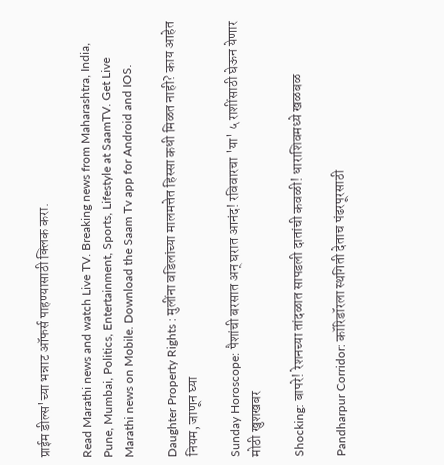प्राईम डील्स'च्या भन्नाट ऑफर्स पाहण्यासाठी क्लिक करा.

Read Marathi news and watch Live TV. Breaking news from Maharashtra, India, Pune, Mumbai, Politics, Entertainment, Sports, Lifestyle at SaamTV. Get Live Marathi news on Mobile. Download the Saam Tv app for Android and IOS.

Daughter Property Rights : मुलींना वडिलांच्या मालमत्तेत हिस्सा कधी मिळत नाही? काय आहेत नियम, जाणून घ्या

Sunday Horoscope: पैशांची बरसात अन् घरात आनंद! रविवारचा 'या' ५ राशींसाठी घेऊन येणार मोठी खुशखबर

Shocking: बापरे! रेशनच्या तांदळात सापडली दातांची कवळी! धाराशिवमध्ये खळबळ

Pandharpur Corridor: कॉरिडॉरला स्थगिती देताच पंढरपूरसाठी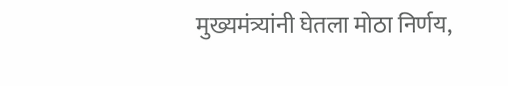मुख्यमंत्र्यांनी घेतला मोठा निर्णय,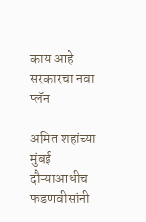काय आहे सरकारचा नवा प्लॅन

अमित शहांच्या मुंबई दौऱ्याआधीच फडणवीसांनी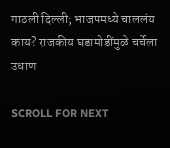गाठली दिल्ली; भाजपमध्ये चाललंय काय? राजकीय घडामोडींमुळे चर्चेला उधाण

SCROLL FOR NEXT